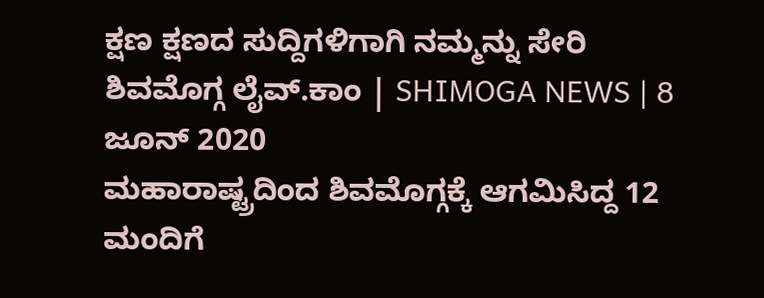ಕ್ಷಣ ಕ್ಷಣದ ಸುದ್ದಿಗಳಿಗಾಗಿ ನಮ್ಮನ್ನು ಸೇರಿ
ಶಿವಮೊಗ್ಗ ಲೈವ್.ಕಾಂ | SHIMOGA NEWS | 8 ಜೂನ್ 2020
ಮಹಾರಾಷ್ಟ್ರದಿಂದ ಶಿವಮೊಗ್ಗಕ್ಕೆ ಆಗಮಿಸಿದ್ದ 12 ಮಂದಿಗೆ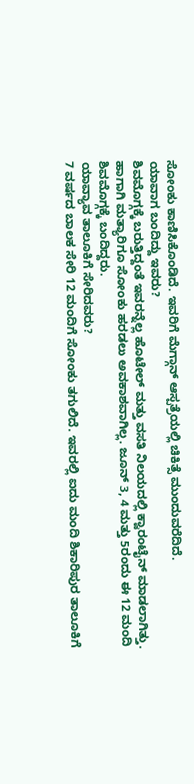ಸೋಂಕು ಕಾಣಿಸಿಕೊಂಡಿದೆ. ಇವರಿಗೆ ಮೆಗ್ಗಾನ್ ಆಸ್ಪತ್ರೆಯಲ್ಲಿ ಚಿಕಿತ್ಸೆ ಮುಂದುವರೆದಿದೆ.
ಯಾವಾಗ ಬಂದಿದ್ದು ಇವರು?
ಶಿವಮೊಗ್ಗಕ್ಕೆ ಬರುತ್ತಿದ್ದಂತೆ ಇವರನ್ನೆಲ್ಲ ಹೊಟೇಲ್ ಮತ್ತು ವಸತಿ ನಿಲಯದಲ್ಲಿ ಕ್ವಾರಂಟೈನ್ ಮಾಡಲಾಗಿತ್ತು. ಹಾಗಾಗಿ ಮತ್ಯಾರಿಗೂ ಸೋಂಕು ಹರಡಲು ಅವಕಾಶವಾಗಿಲ್ಲ. ಜೂನ್ 3, 4 ಮತ್ತು 5ರಂದು ಈ 12 ಮಂದಿ ಶಿವಮೊಗ್ಗಕ್ಕೆ ಬಂದಿದ್ದರು.
ಯಾವ್ಯಾವ ತಾಲೂಕಿಗೆ ಸೇರಿದವರು?
7 ವರ್ಷದ ಬಾಲಕ ಸೇರಿ 12 ಮಂದಿಗೆ ಸೋಂಕು ತಗುಲಿದೆ. ಇವರಲ್ಲಿ ಐದು ಮಂದಿ ಶಿಕಾರಿಪುರ ತಾಲೂಕಿಗೆ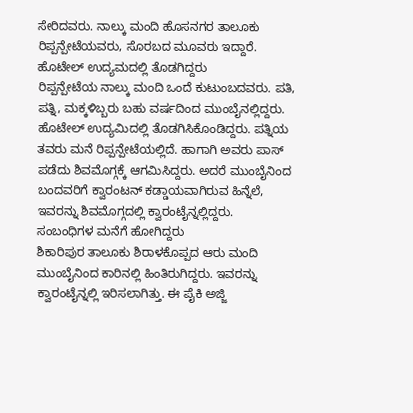ಸೇರಿದವರು. ನಾಲ್ಕು ಮಂದಿ ಹೊಸನಗರ ತಾಲೂಕು ರಿಪ್ಪನ್ಪೇಟೆಯವರು, ಸೊರಬದ ಮೂವರು ಇದ್ದಾರೆ.
ಹೊಟೇಲ್ ಉದ್ಯಮದಲ್ಲಿ ತೊಡಗಿದ್ದರು
ರಿಪ್ಪನ್ಪೇಟೆಯ ನಾಲ್ಕು ಮಂದಿ ಒಂದೆ ಕುಟುಂಬದವರು. ಪತಿ, ಪತ್ನಿ, ಮಕ್ಕಳಿಬ್ಬರು ಬಹು ವರ್ಷದಿಂದ ಮುಂಬೈನಲ್ಲಿದ್ದರು. ಹೊಟೇಲ್ ಉದ್ಯಮಿದಲ್ಲಿ ತೊಡಗಿಸಿಕೊಂಡಿದ್ದರು. ಪತ್ನಿಯ ತವರು ಮನೆ ರಿಪ್ಪನ್ಪೇಟೆಯಲ್ಲಿದೆ. ಹಾಗಾಗಿ ಅವರು ಪಾಸ್ ಪಡೆದು ಶಿವಮೊಗ್ಗಕ್ಕೆ ಆಗಮಿಸಿದ್ದರು. ಅದರೆ ಮುಂಬೈನಿಂದ ಬಂದವರಿಗೆ ಕ್ವಾರಂಟನ್ ಕಡ್ಡಾಯವಾಗಿರುವ ಹಿನ್ನೆಲೆ, ಇವರನ್ನು ಶಿವಮೊಗ್ಗದಲ್ಲಿ ಕ್ವಾರಂಟೈನ್ನಲ್ಲಿದ್ದರು.
ಸಂಬಂಧಿಗಳ ಮನೆಗೆ ಹೋಗಿದ್ದರು
ಶಿಕಾರಿಪುರ ತಾಲೂಕು ಶಿರಾಳಕೊಪ್ಪದ ಆರು ಮಂದಿ ಮುಂಬೈನಿಂದ ಕಾರಿನಲ್ಲಿ ಹಿಂತಿರುಗಿದ್ದರು. ಇವರನ್ನು ಕ್ವಾರಂಟೈನ್ನಲ್ಲಿ ಇರಿಸಲಾಗಿತ್ತು. ಈ ಪೈಕಿ ಅಜ್ಜಿ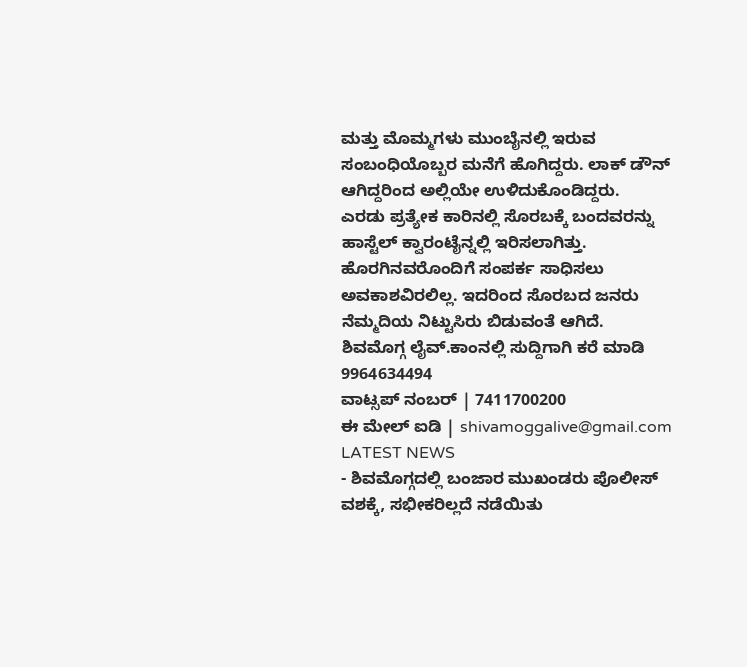ಮತ್ತು ಮೊಮ್ಮಗಳು ಮುಂಬೈನಲ್ಲಿ ಇರುವ ಸಂಬಂಧಿಯೊಬ್ಬರ ಮನೆಗೆ ಹೊಗಿದ್ದರು. ಲಾಕ್ ಡೌನ್ ಆಗಿದ್ದರಿಂದ ಅಲ್ಲಿಯೇ ಉಳಿದುಕೊಂಡಿದ್ದರು.
ಎರಡು ಪ್ರತ್ಯೇಕ ಕಾರಿನಲ್ಲಿ ಸೊರಬಕ್ಕೆ ಬಂದವರನ್ನು ಹಾಸ್ಟೆಲ್ ಕ್ವಾರಂಟೈನ್ನಲ್ಲಿ ಇರಿಸಲಾಗಿತ್ತು. ಹೊರಗಿನವರೊಂದಿಗೆ ಸಂಪರ್ಕ ಸಾಧಿಸಲು ಅವಕಾಶವಿರಲಿಲ್ಲ. ಇದರಿಂದ ಸೊರಬದ ಜನರು ನೆಮ್ಮದಿಯ ನಿಟ್ಟುಸಿರು ಬಿಡುವಂತೆ ಆಗಿದೆ.
ಶಿವಮೊಗ್ಗ ಲೈವ್.ಕಾಂನಲ್ಲಿ ಸುದ್ದಿಗಾಗಿ ಕರೆ ಮಾಡಿ 9964634494
ವಾಟ್ಸಪ್ ನಂಬರ್ | 7411700200
ಈ ಮೇಲ್ ಐಡಿ | shivamoggalive@gmail.com
LATEST NEWS
- ಶಿವಮೊಗ್ಗದಲ್ಲಿ ಬಂಜಾರ ಮುಖಂಡರು ಪೊಲೀಸ್ ವಶಕ್ಕೆ, ಸಭೀಕರಿಲ್ಲದೆ ನಡೆಯಿತು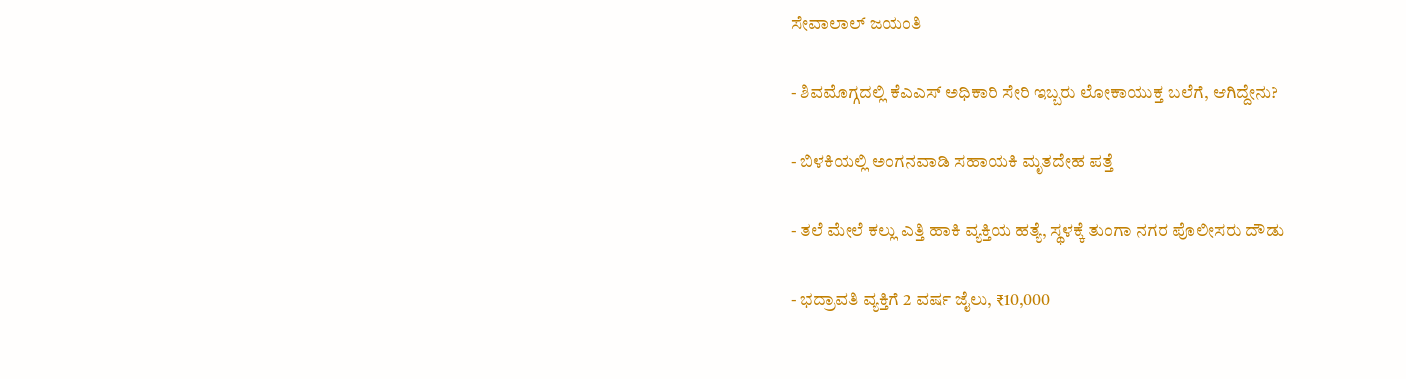ಸೇವಾಲಾಲ್ ಜಯಂತಿ

- ಶಿವಮೊಗ್ಗದಲ್ಲಿ ಕೆಎಎಸ್ ಅಧಿಕಾರಿ ಸೇರಿ ಇಬ್ಬರು ಲೋಕಾಯುಕ್ತ ಬಲೆಗೆ, ಆಗಿದ್ದೇನು?

- ಬಿಳಕಿಯಲ್ಲಿ ಅಂಗನವಾಡಿ ಸಹಾಯಕಿ ಮೃತದೇಹ ಪತ್ತೆ

- ತಲೆ ಮೇಲೆ ಕಲ್ಲು ಎತ್ತಿ ಹಾಕಿ ವ್ಯಕ್ತಿಯ ಹತ್ಯೆ, ಸ್ಥಳಕ್ಕೆ ತುಂಗಾ ನಗರ ಪೊಲೀಸರು ದೌಡು

- ಭದ್ರಾವತಿ ವ್ಯಕ್ತಿಗೆ 2 ವರ್ಷ ಜೈಲು, ₹10,000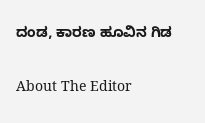ದಂಡ, ಕಾರಣ ಹೂವಿನ ಗಿಡ

About The Editor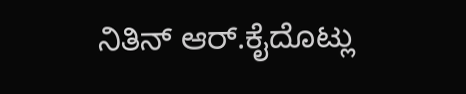ನಿತಿನ್ ಆರ್.ಕೈದೊಟ್ಲು